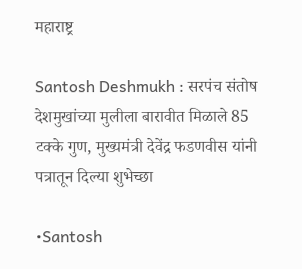महाराष्ट्र

Santosh Deshmukh : सरपंच संतोष देशमुखांच्या मुलीला बारावीत मिळाले 85 टक्के गुण, मुख्यमंत्री देवेंद्र फडणवीस यांनी पत्रातून दिल्या शुभेच्छा

•Santosh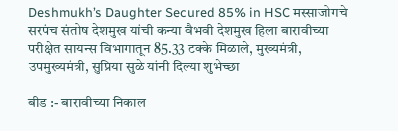Deshmukh’s Daughter Secured 85% in HSC मस्साजोगचे सरपंच संतोष देशमुख यांची कन्या वैभवी देशमुख हिला बारावीच्या परीक्षेत सायन्स विभागातून 85.33 टक्के मिळाले, मुख्यमंत्री, उपमुख्यमंत्री, सुप्रिया सुळे यांनी दिल्या शुभेच्छा

बीड :- बारावीच्या निकाल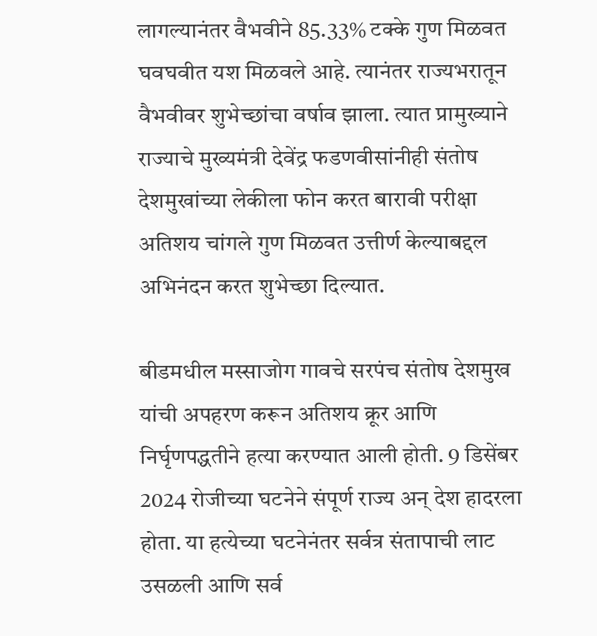लागल्यानंतर वैभवीने 85.33% टक्के गुण मिळवत घवघवीत यश मिळवले आहे. त्यानंतर राज्यभरातून वैभवीवर शुभेच्छांचा वर्षाव झाला. त्यात प्रामुख्याने राज्याचे मुख्यमंत्री देवेंद्र फडणवीसांनीही संतोष देशमुखांच्या लेकीला फोन करत बारावी परीक्षा अतिशय चांगले गुण मिळवत उत्तीर्ण केल्याबद्दल अभिनंदन करत शुभेच्छा दिल्यात.

बीडमधील मस्साजोग गावचे सरपंच संतोष देशमुख यांची अपहरण करून अतिशय क्रूर आणि निर्घृणपद्धतीने हत्या करण्यात आली होती. 9 डिसेंबर 2024 रोजीच्या घटनेने संपूर्ण राज्य अन् देश हादरला होता. या हत्येच्या घटनेनंतर सर्वत्र संतापाची लाट उसळली आणि सर्व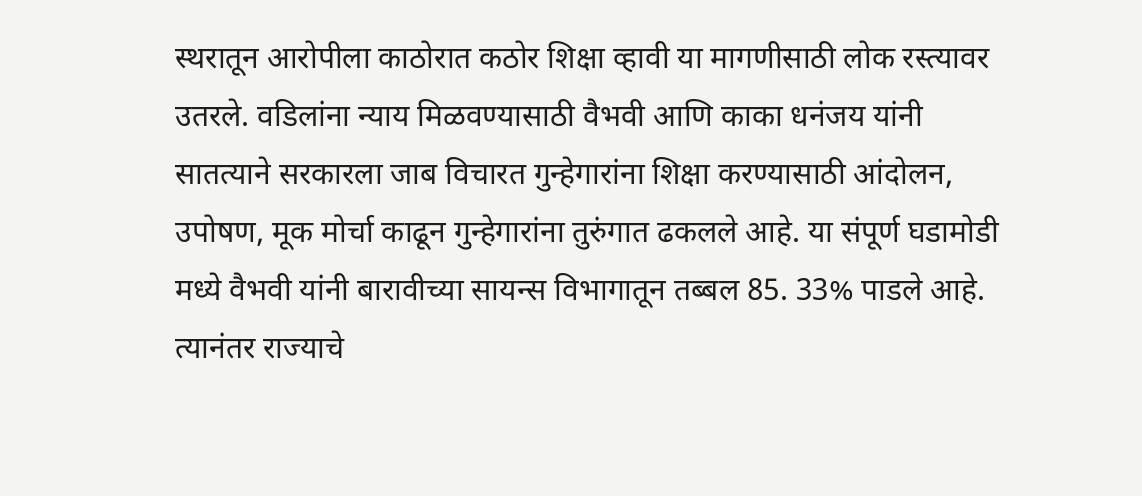स्थरातून आरोपीला काठोरात कठोर शिक्षा व्हावी या मागणीसाठी लोक रस्त्यावर उतरले. वडिलांना न्याय मिळवण्यासाठी वैभवी आणि काका धनंजय यांनी सातत्याने सरकारला जाब विचारत गुन्हेगारांना शिक्षा करण्यासाठी आंदोलन, उपोषण, मूक मोर्चा काढून गुन्हेगारांना तुरुंगात ढकलले आहे. या संपूर्ण घडामोडी मध्ये वैभवी यांनी बारावीच्या सायन्स विभागातून तब्बल 85. 33% पाडले आहे. त्यानंतर राज्याचे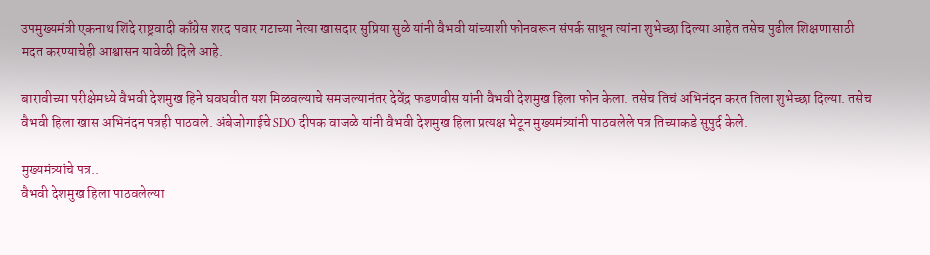उपमुख्यमंत्री एकनाथ शिंदे राष्ट्रवादी काँग्रेस शरद पवार गटाच्या नेत्या खासदार सुप्रिया सुळे यांनी वैभवी यांच्याशी फोनवरून संपर्क साधून त्यांना शुभेच्छा दिल्या आहेत तसेच पुढील शिक्षणासाठी मदत करण्याचेही आश्वासन यावेळी दिले आहे.

बारावीच्या परीक्षेमध्ये वैभवी देशमुख हिने घवघवीत यश मिळवल्याचे समजल्यानंतर देवेंद्र फडणवीस यांनी वैभवी देशमुख हिला फोन केला. तसेच तिचं अभिनंदन करत तिला शुभेच्छा दिल्या. तसेच वैभवी हिला खास अभिनंदन पत्रही पाठवले. अंबेजोगाईचे SDO दीपक वाजळे यांनी वैभवी देशमुख हिला प्रत्यक्ष भेटून मुख्यमंत्र्यांनी पाठवलेले पत्र तिच्याकडे सुपुर्द केले.

मुख्यमंत्र्यांचे पत्र..
वैभवी देशमुख हिला पाठवलेल्या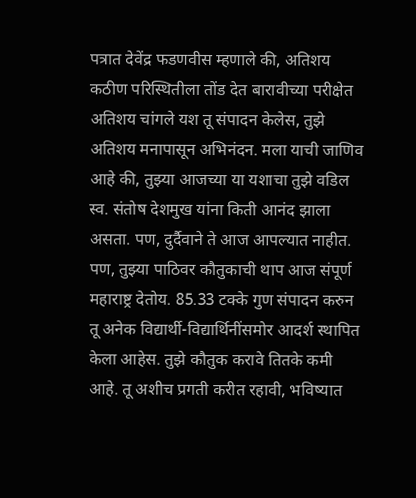पत्रात देवेंद्र फडणवीस म्हणाले की, अतिशय कठीण परिस्थितीला तोंड देत बारावीच्या परीक्षेत अतिशय चांगले यश तू संपादन केलेस, तुझे अतिशय मनापासून अभिनंदन. मला याची जाणिव आहे की, तुझ्या आजच्या या यशाचा तुझे वडिल स्व. संतोष देशमुख यांना किती आनंद झाला असता. पण, दुर्दैवाने ते आज आपल्यात नाहीत. पण, तुझ्या पाठिवर कौतुकाची थाप आज संपूर्ण महाराष्ट्र देतोय. 85.33 टक्के गुण संपादन करुन तू अनेक विद्यार्थी-विद्यार्थिनींसमोर आदर्श स्थापित केला आहेस. तुझे कौतुक करावे तितके कमी आहे. तू अशीच प्रगती करीत रहावी, भविष्यात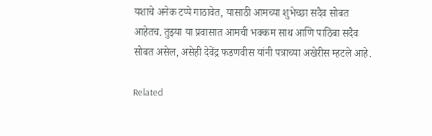यशाचे अनेक टप्पे गाठावेत, यासाठी आमच्या शुभेच्छा सदैव सोबत आहेतच. तुझ्या या प्रवासात आमची भक्कम साथ आणि पाठिंबा सदैव सोबत असेल, असेही देवेंद्र फडणवीस यांनी पत्राच्या अखेरीस म्हटले आहे.

Related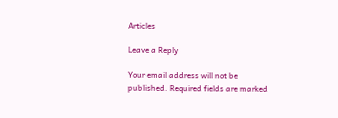Articles

Leave a Reply

Your email address will not be published. Required fields are marked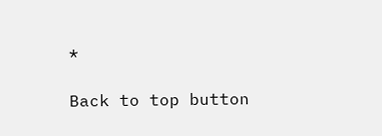*

Back to top button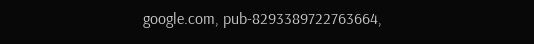google.com, pub-8293389722763664,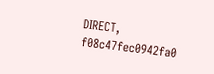DIRECT, f08c47fec0942fa0